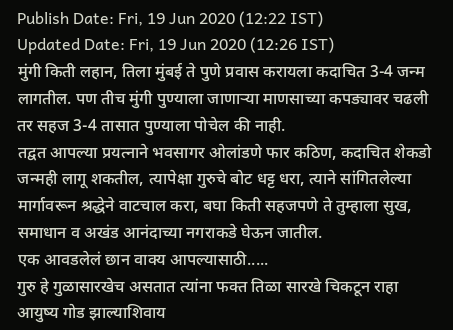Publish Date: Fri, 19 Jun 2020 (12:22 IST)
Updated Date: Fri, 19 Jun 2020 (12:26 IST)
मुंगी किती लहान, तिला मुंबई ते पुणे प्रवास करायला कदाचित 3-4 जन्म लागतील. पण तीच मुंगी पुण्याला जाणाऱ्या माणसाच्या कपड्यावर चढली तर सहज 3-4 तासात पुण्याला पोचेल की नाही.
तद्वत आपल्या प्रयत्नाने भवसागर ओलांडणे फार कठिण, कदाचित शेकडो जन्मही लागू शकतील, त्यापेक्षा गुरुचे बोट धट्ट धरा, त्याने सांगितलेल्या मार्गावरून श्रद्धेने वाटचाल करा, बघा किती सहजपणे ते तुम्हाला सुख, समाधान व अखंड आनंदाच्या नगराकडे घेऊन जातील.
एक आवडलेलं छान वाक्य आपल्यासाठी.....
गुरु हे गुळासारखेच असतात त्यांना फक्त तिळा सारखे चिकटून राहा आयुष्य गोड झाल्याशिवाय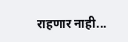राहणार नाही...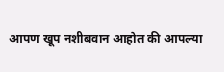आपण खूप नशीबवान आहोत की आपल्या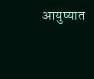आयुष्यात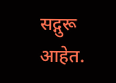सद्गुरू आहेत.